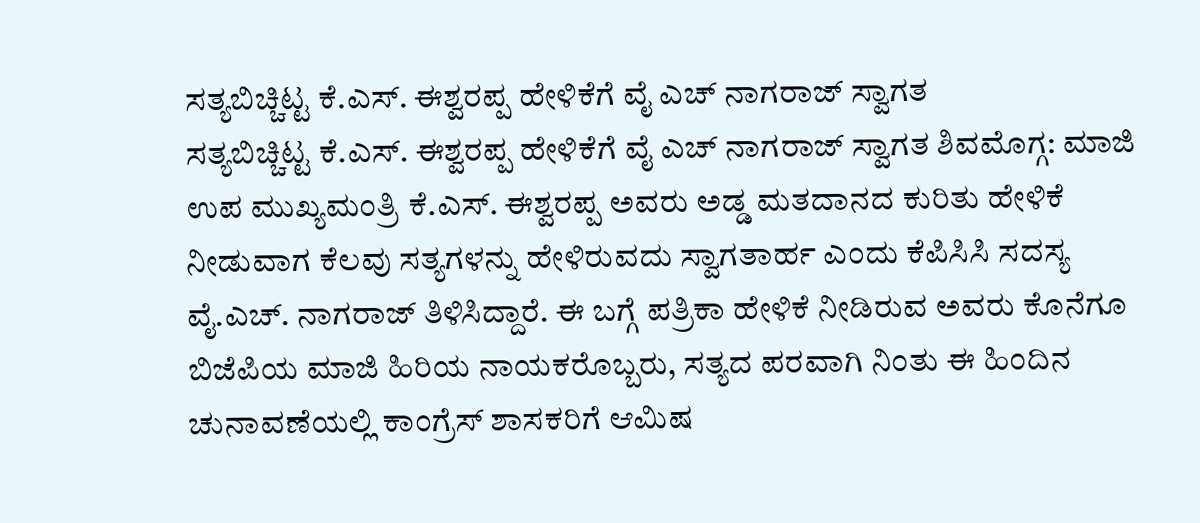ಸತ್ಯಬಿಚ್ಚಿಟ್ಟ ಕೆ.ಎಸ್. ಈಶ್ವರಪ್ಪ ಹೇಳಿಕೆಗೆ ವೈ ಎಚ್ ನಾಗರಾಜ್ ಸ್ವಾಗತ
ಸತ್ಯಬಿಚ್ಚಿಟ್ಟ ಕೆ.ಎಸ್. ಈಶ್ವರಪ್ಪ ಹೇಳಿಕೆಗೆ ವೈ ಎಚ್ ನಾಗರಾಜ್ ಸ್ವಾಗತ ಶಿವಮೊಗ್ಗ: ಮಾಜಿ ಉಪ ಮುಖ್ಯಮಂತ್ರಿ ಕೆ.ಎಸ್. ಈಶ್ವರಪ್ಪ ಅವರು ಅಡ್ಡ ಮತದಾನದ ಕುರಿತು ಹೇಳಿಕೆ ನೀಡುವಾಗ ಕೆಲವು ಸತ್ಯಗಳನ್ನು ಹೇಳಿರುವದು ಸ್ವಾಗತಾರ್ಹ ಎಂದು ಕೆಪಿಸಿಸಿ ಸದಸ್ಯ ವೈ.ಎಚ್. ನಾಗರಾಜ್ ತಿಳಿಸಿದ್ದಾರೆ. ಈ ಬಗ್ಗೆ ಪತ್ರಿಕಾ ಹೇಳಿಕೆ ನೀಡಿರುವ ಅವರು ಕೊನೆಗೂ ಬಿಜೆಪಿಯ ಮಾಜಿ ಹಿರಿಯ ನಾಯಕರೊಬ್ಬರು, ಸತ್ಯದ ಪರವಾಗಿ ನಿಂತು ಈ ಹಿಂದಿನ ಚುನಾವಣೆಯಲ್ಲಿ ಕಾಂಗ್ರೆಸ್ ಶಾಸಕರಿಗೆ ಆಮಿಷ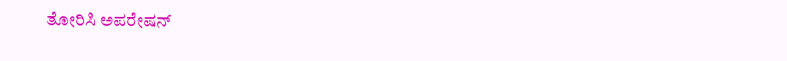ತೋರಿಸಿ ಅಪರೇಷನ್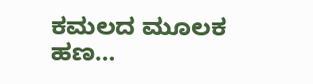ಕಮಲದ ಮೂಲಕ ಹಣ…